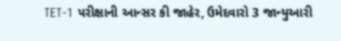TET-1 પરીક્ષાની આન્સર કી જાહેર, ઉમેદવારો 3 જાન્યુઆરી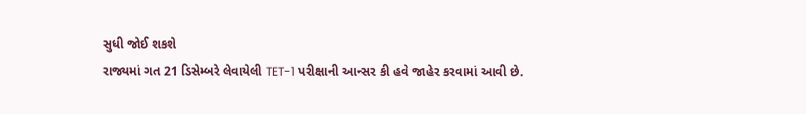સુધી જોઈ શકશે
રાજ્યમાં ગત 21 ડિસેમ્બરે લેવાયેલી TET-1 પરીક્ષાની આન્સર કી હવે જાહેર કરવામાં આવી છે.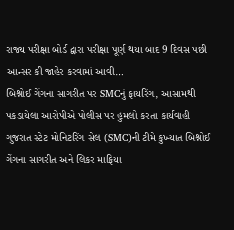રાજ્ય પરીક્ષા બોર્ડ દ્વારા પરીક્ષા પૂર્ણ થયા બાદ 9 દિવસ પછી આન્સર કી જાહેર કરવામાં આવી…
બિશ્નોઈ ગેંગના સાગરીત પર SMCનું ફાયરિંગ, આસામથી પકડાયેલા આરોપીએ પોલીસ પર હુમલો કરતા કાર્યવાહી
ગુજરાત સ્ટેટ મોનિટરિંગ સેલ (SMC)ની ટીમે કુખ્યાત બિશ્નોઈ ગેંગના સાગરીત અને લિકર માફિયા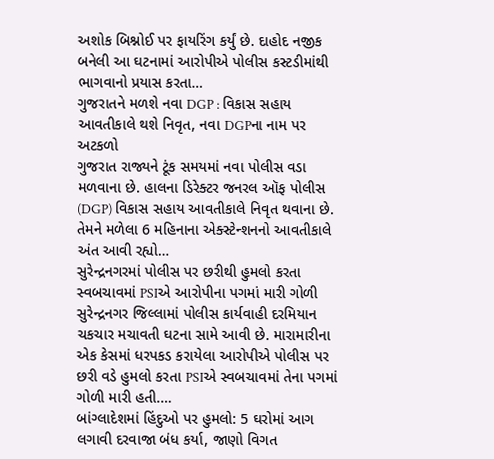અશોક બિશ્નોઈ પર ફાયરિંગ કર્યું છે. દાહોદ નજીક બનેલી આ ઘટનામાં આરોપીએ પોલીસ કસ્ટડીમાંથી ભાગવાનો પ્રયાસ કરતા…
ગુજરાતને મળશે નવા DGP : વિકાસ સહાય આવતીકાલે થશે નિવૃત, નવા DGPના નામ પર અટકળો
ગુજરાત રાજ્યને ટૂંક સમયમાં નવા પોલીસ વડા મળવાના છે. હાલના ડિરેક્ટર જનરલ ઑફ પોલીસ (DGP) વિકાસ સહાય આવતીકાલે નિવૃત થવાના છે. તેમને મળેલા 6 મહિનાના એક્સ્ટેન્શનનો આવતીકાલે અંત આવી રહ્યો…
સુરેન્દ્રનગરમાં પોલીસ પર છરીથી હુમલો કરતા સ્વબચાવમાં PSIએ આરોપીના પગમાં મારી ગોળી
સુરેન્દ્રનગર જિલ્લામાં પોલીસ કાર્યવાહી દરમિયાન ચકચાર મચાવતી ઘટના સામે આવી છે. મારામારીના એક કેસમાં ધરપકડ કરાયેલા આરોપીએ પોલીસ પર છરી વડે હુમલો કરતા PSIએ સ્વબચાવમાં તેના પગમાં ગોળી મારી હતી.…
બાંગ્લાદેશમાં હિંદુઓ પર હુમલો: 5 ઘરોમાં આગ લગાવી દરવાજા બંધ કર્યા, જાણો વિગત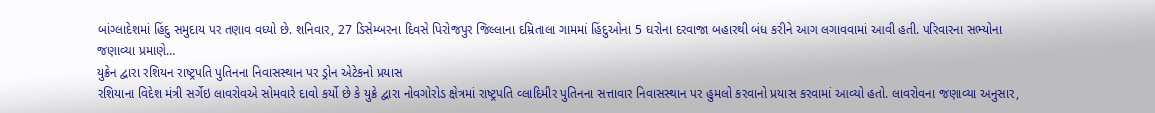બાંગ્લાદેશમાં હિંદુ સમુદાય પર તણાવ વધ્યો છે. શનિવાર, 27 ડિસેમ્બરના દિવસે પિરોજપુર જિલ્લાના દમ્રિતાલા ગામમાં હિંદુઓના 5 ઘરોના દરવાજા બહારથી બંધ કરીને આગ લગાવવામાં આવી હતી. પરિવારના સભ્યોના જણાવ્યા પ્રમાણે…
યુક્રેન દ્વારા રશિયન રાષ્ટ્રપતિ પુતિનના નિવાસસ્થાન પર ડ્રોન એટેકનો પ્રયાસ
રશિયાના વિદેશ મંત્રી સર્ગેઇ લાવરોવએ સોમવારે દાવો કર્યો છે કે યુક્રે દ્વારા નોવગોરોડ ક્ષેત્રમાં રાષ્ટ્રપતિ વ્લાદિમીર પુતિનના સત્તાવાર નિવાસસ્થાન પર હુમલો કરવાનો પ્રયાસ કરવામાં આવ્યો હતો. લાવરોવના જણાવ્યા અનુસાર,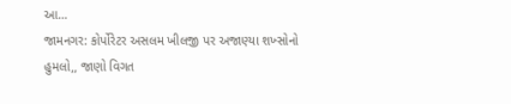આ…
જામનગર: કોર્પોરેટર અસલમ ખીલજી પર અજાણ્યા શખ્સોનો હુમલો,, જાણો વિગત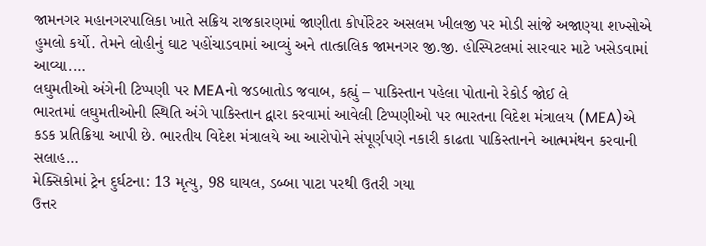જામનગર મહાનગરપાલિકા ખાતે સક્રિય રાજકારણમાં જાણીતા કોર્પોરેટર અસલમ ખીલજી પર મોડી સાંજે અજાણ્યા શખ્સોએ હુમલો કર્યો. તેમને લોહીનું ઘાટ પહોંચાડવામાં આવ્યું અને તાત્કાલિક જામનગર જી.જી. હોસ્પિટલમાં સારવાર માટે ખસેડવામાં આવ્યા.…
લઘુમતીઓ અંગેની ટિપ્પણી પર MEAનો જડબાતોડ જવાબ, કહ્યું – પાકિસ્તાન પહેલા પોતાનો રેકોર્ડ જોઈ લે
ભારતમાં લઘુમતીઓની સ્થિતિ અંગે પાકિસ્તાન દ્વારા કરવામાં આવેલી ટિપ્પણીઓ પર ભારતના વિદેશ મંત્રાલય (MEA)એ કડક પ્રતિક્રિયા આપી છે. ભારતીય વિદેશ મંત્રાલયે આ આરોપોને સંપૂર્ણપણે નકારી કાઢતા પાકિસ્તાનને આત્મમંથન કરવાની સલાહ…
મેક્સિકોમાં ટ્રેન દુર્ઘટના: 13 મૃત્યુ, 98 ઘાયલ, ડબ્બા પાટા પરથી ઉતરી ગયા
ઉત્તર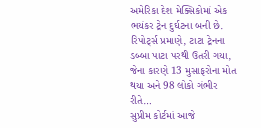અમેરિકા દેશ મેક્સિકોમાં એક ભયંકર ટ્રેન દુર્ઘટના બની છે. રિપોર્ટ્સ પ્રમાણે, ટાટા ટ્રેનના ડબ્બા પાટા પરથી ઉતરી ગયા, જેના કારણે 13 મુસાફરોના મોત થયા અને 98 લોકો ગંભીર રીતે…
સુપ્રીમ કોર્ટમાં આજે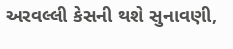અરવલ્લી કેસની થશે સુનાવણી,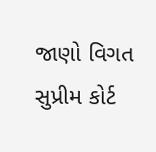જાણો વિગત
સુપ્રીમ કોર્ટ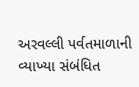અરવલ્લી પર્વતમાળાની વ્યાખ્યા સંબંધિત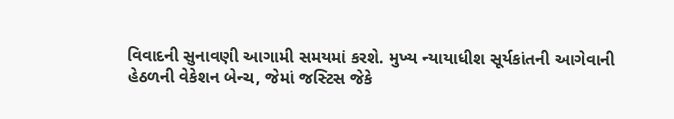વિવાદની સુનાવણી આગામી સમયમાં કરશે. મુખ્ય ન્યાયાધીશ સૂર્યકાંતની આગેવાની હેઠળની વેકેશન બેન્ચ, જેમાં જસ્ટિસ જેકે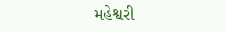મહેશ્વરી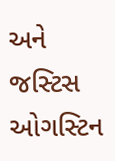અને જસ્ટિસ ઓગસ્ટિન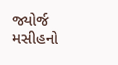જ્યોર્જ મસીહનો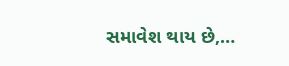સમાવેશ થાય છે,…